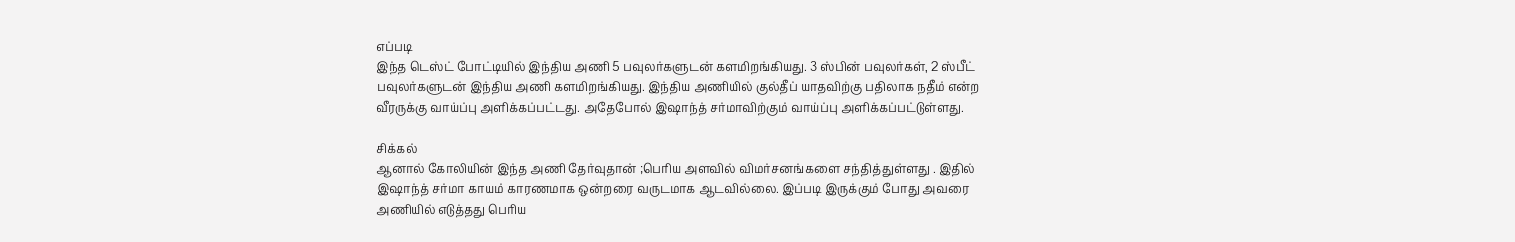எப்படி
இந்த டெஸ்ட் போட்டியில் இந்திய அணி 5 பவுலர்களுடன் களமிறங்கியது. 3 ஸ்பின் பவுலர்கள், 2 ஸ்பீட் பவுலர்களுடன் இந்திய அணி களமிறங்கியது. இந்திய அணியில் குல்தீப் யாதவிற்கு பதிலாக நதீம் என்ற வீரருக்கு வாய்ப்பு அளிக்கப்பட்டது. அதேபோல் இஷாந்த் சர்மாவிற்கும் வாய்ப்பு அளிக்கப்பட்டுள்ளது.

சிக்கல்
ஆனால் கோலியின் இந்த அணி தேர்வுதான் ;பெரிய அளவில் விமர்சனங்களை சந்தித்துள்ளது . இதில் இஷாந்த் சர்மா காயம் காரணமாக ஒன்றரை வருடமாக ஆடவில்லை. இப்படி இருக்கும் போது அவரை அணியில் எடுத்தது பெரிய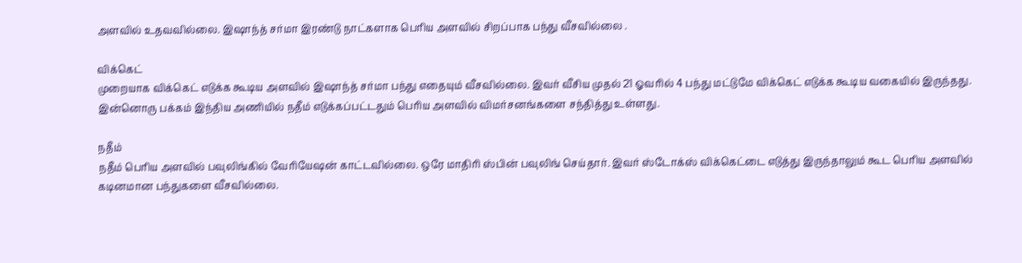அளவில் உதவவில்லை. இஷாந்த் சர்மா இரண்டு நாட்களாக பெரிய அளவில் சிறப்பாக பந்து வீசவில்லை .

விக்கெட்
முறையாக விக்கெட் எடுக்க கூடிய அளவில் இஷாந்த் சர்மா பந்து எதையும் வீசவில்லை. இவர் வீசிய முதல் 21 ஓவரில் 4 பந்து மட்டுமே விக்கெட் எடுக்க கூடிய வகையில் இருந்தது. இன்னொரு பக்கம் இந்திய அணியில் நதீம் எடுக்கப்பட்டதும் பெரிய அளவில் விமர்சனங்களை சந்தித்து உள்ளது.

நதீம்
நதீம் பெரிய அளவில் பவுலிங்கில் வேரியேஷன் காட்டவில்லை. ஒரே மாதிரி ஸ்பின் பவுலிங் செய்தார். இவர் ஸ்டோக்ஸ் விக்கெட்டை எடுத்து இருந்தாலும் கூட பெரிய அளவில் கடினமான பந்துகளை வீசவில்லை.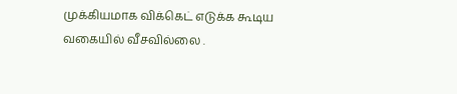முக்கியமாக விக்கெட் எடுக்க கூடிய வகையில் வீசவில்லை .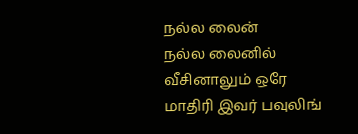நல்ல லைன்
நல்ல லைனில் வீசினாலும் ஒரே மாதிரி இவர் பவுலிங்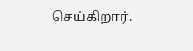செய்கிறார்.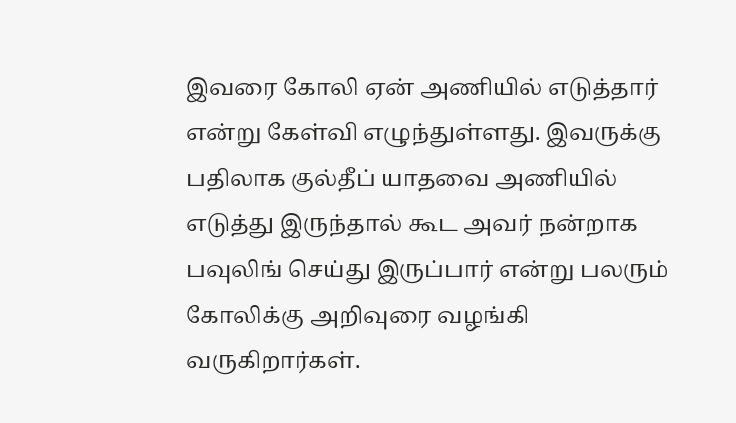இவரை கோலி ஏன் அணியில் எடுத்தார் என்று கேள்வி எழுந்துள்ளது. இவருக்கு பதிலாக குல்தீப் யாதவை அணியில் எடுத்து இருந்தால் கூட அவர் நன்றாக பவுலிங் செய்து இருப்பார் என்று பலரும் கோலிக்கு அறிவுரை வழங்கி வருகிறார்கள்.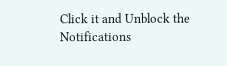Click it and Unblock the Notifications